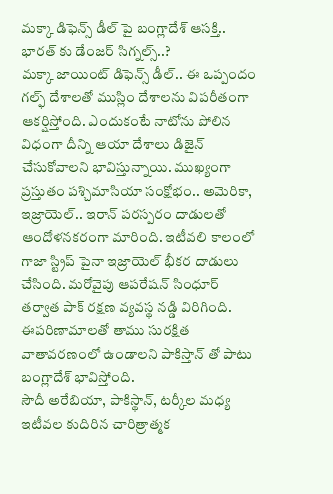మక్కా డిఫెన్స్ డీల్ పై బంగ్లాదేశ్ ఆసక్తి.. భారత్ కు డేంజర్ సిగ్నల్స్..?
మక్కా జాయింట్ డిఫెన్స్ డీల్.. ఈ ఒప్పందం గల్ఫ్ దేశాలతో ముస్లిం దేశాలను విపరీతంగా ఆకర్షిస్తోంది. ఎందుకంటే నాటోను పోలిన విధంగా దీన్ని ఆయా దేశాలు డిజైన్ చేసుకోవాలని భావిస్తున్నాయి. ముఖ్యంగా ప్రస్తుతం పశ్చిమాసియా సంక్షోభం.. అమెరికా, ఇజ్రాయెల్.. ఇరాన్ పరస్పరం దాడులతో ఆందోళనకరంగా మారింది. ఇటీవలి కాలంలో గాజా స్ట్రిప్ పైనా ఇజ్రాయెల్ భీకర దాడులు చేసింది. మరోవైపు ఆపరేషన్ సింధూర్ తర్వాత పాక్ రక్షణ వ్యవస్థ నడ్డి విరిగింది. ఈపరిణామాలతో తాము సురక్షిత వాతావరణంలో ఉండాలని పాకిస్తాన్ తో పాటు బంగ్లాదేశ్ భావిస్తోంది.
సౌదీ అరేబియా, పాకిస్థాన్, టర్కీల మధ్య ఇటీవల కుదిరిన చారిత్రాత్మక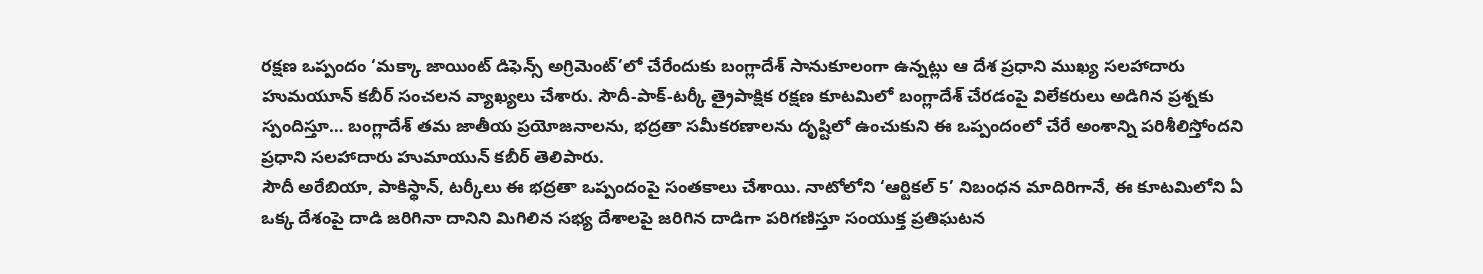రక్షణ ఒప్పందం ‘మక్కా జాయింట్ డిఫెన్స్ అగ్రిమెంట్’లో చేరేందుకు బంగ్లాదేశ్ సానుకూలంగా ఉన్నట్లు ఆ దేశ ప్రధాని ముఖ్య సలహాదారు హుమయూన్ కబీర్ సంచలన వ్యాఖ్యలు చేశారు. సౌదీ-పాక్-టర్కీ త్రైపాక్షిక రక్షణ కూటమిలో బంగ్లాదేశ్ చేరడంపై విలేకరులు అడిగిన ప్రశ్నకు స్పందిస్తూ… బంగ్లాదేశ్ తమ జాతీయ ప్రయోజనాలను, భద్రతా సమీకరణాలను దృష్టిలో ఉంచుకుని ఈ ఒప్పందంలో చేరే అంశాన్ని పరిశీలిస్తోందని ప్రధాని సలహాదారు హుమాయున్ కబీర్ తెలిపారు.
సౌదీ అరేబియా, పాకిస్థాన్, టర్కీలు ఈ భద్రతా ఒప్పందంపై సంతకాలు చేశాయి. నాటోలోని ‘ఆర్టికల్ 5’ నిబంధన మాదిరిగానే, ఈ కూటమిలోని ఏ ఒక్క దేశంపై దాడి జరిగినా దానిని మిగిలిన సభ్య దేశాలపై జరిగిన దాడిగా పరిగణిస్తూ సంయుక్త ప్రతిఘటన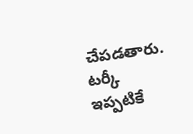చేపడతారు.
టర్కీ ఇప్పటికే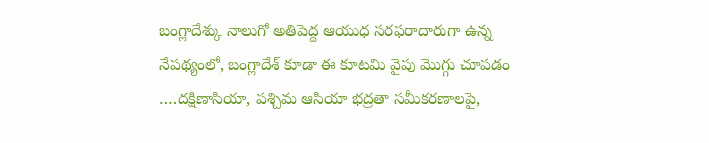బంగ్లాదేశ్కు నాలుగో అతిపెద్ద ఆయుధ సరఫరాదారుగా ఉన్న నేపథ్యంలో, బంగ్లాదేశ్ కూడా ఈ కూటమి వైపు మొగ్గు చూపడం ….దక్షిణాసియా, పశ్చిమ ఆసియా భద్రతా సమీకరణాలపై,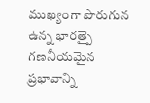ముఖ్యంగా పొరుగున ఉన్న భారత్పై గణనీయమైన ప్రభావాన్ని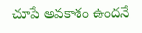చూపే అవకాశం ఉందనే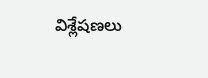విశ్లేషణలు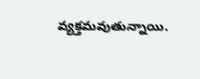వ్యక్తమవుతున్నాయి.